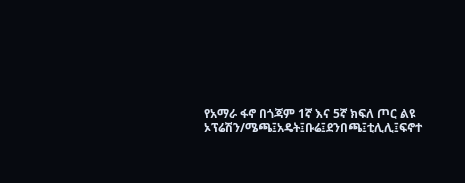የአማራ ፋኖ በጎጃም 1ኛ እና 5ኛ ክፍለ ጦር ልዩ ኦፕሬሽን/ሜጫ፤አዴት፤ቡሬ፤ደንበጫ፤ቲሊሊ፤ፍኖተ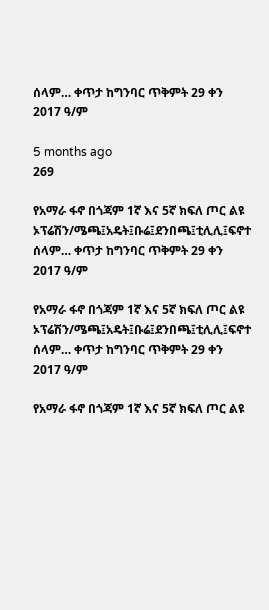ሰላም… ቀጥታ ከግንባር ጥቅምት 29 ቀን 2017 ዓ/ም

5 months ago
269

የአማራ ፋኖ በጎጃም 1ኛ እና 5ኛ ክፍለ ጦር ልዩ ኦፕሬሽን/ሜጫ፤አዴት፤ቡሬ፤ደንበጫ፤ቲሊሊ፤ፍኖተ ሰላም… ቀጥታ ከግንባር ጥቅምት 29 ቀን 2017 ዓ/ም

የአማራ ፋኖ በጎጃም 1ኛ እና 5ኛ ክፍለ ጦር ልዩ ኦፕሬሽን/ሜጫ፤አዴት፤ቡሬ፤ደንበጫ፤ቲሊሊ፤ፍኖተ ሰላም… ቀጥታ ከግንባር ጥቅምት 29 ቀን 2017 ዓ/ም

የአማራ ፋኖ በጎጃም 1ኛ እና 5ኛ ክፍለ ጦር ልዩ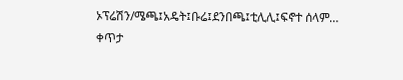ኦፕሬሽን/ሜጫ፤አዴት፤ቡሬ፤ደንበጫ፤ቲሊሊ፤ፍኖተ ሰላም… ቀጥታ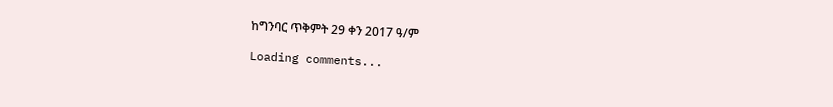ከግንባር ጥቅምት 29 ቀን 2017 ዓ/ም

Loading comments...